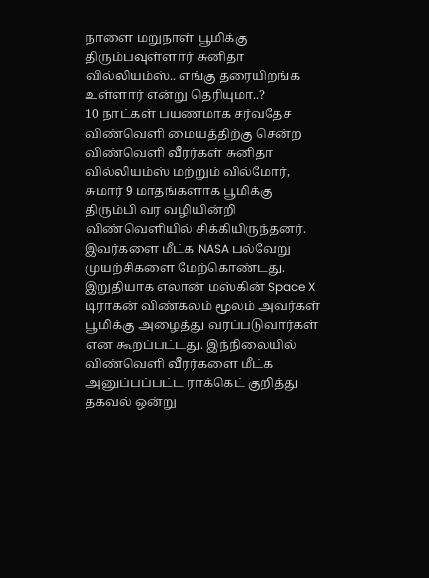நாளை மறுநாள் பூமிக்கு திரும்பவுள்ளார் சுனிதா வில்லியம்ஸ்.. எங்கு தரையிறங்க உள்ளார் என்று தெரியுமா..?
10 நாட்கள் பயணமாக சர்வதேச விண்வெளி மையத்திற்கு சென்ற விண்வெளி வீரர்கள் சுனிதா வில்லியம்ஸ் மற்றும் வில்மோர், சுமார் 9 மாதங்களாக பூமிக்கு திரும்பி வர வழியின்றி விண்வெளியில் சிக்கியிருந்தனர். இவர்களை மீட்க NASA பல்வேறு முயற்சிகளை மேற்கொண்டது. இறுதியாக எலான் மஸ்கின் Space X டிராகன் விண்கலம் மூலம் அவர்கள் பூமிக்கு அழைத்து வரப்படுவார்கள் என கூறப்பட்டது. இந்நிலையில் விண்வெளி வீரர்களை மீட்க அனுப்பப்பட்ட ராக்கெட் குறித்து தகவல் ஒன்று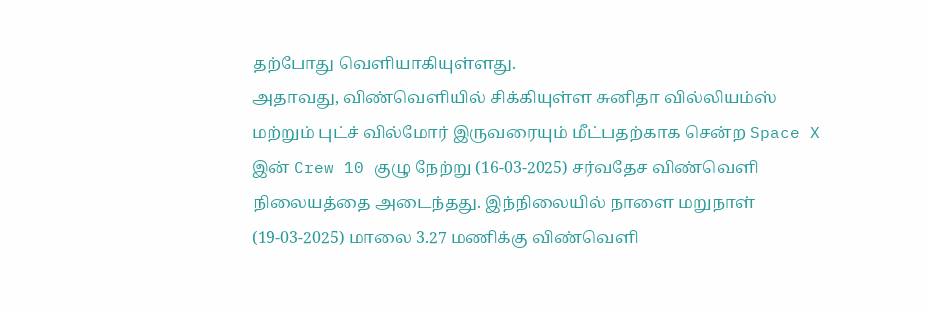தற்போது வெளியாகியுள்ளது.
அதாவது, விண்வெளியில் சிக்கியுள்ள சுனிதா வில்லியம்ஸ் மற்றும் புட்ச் வில்மோர் இருவரையும் மீட்பதற்காக சென்ற Space X இன் Crew 10 குழு நேற்று (16-03-2025) சர்வதேச விண்வெளி நிலையத்தை அடைந்தது. இந்நிலையில் நாளை மறுநாள் (19-03-2025) மாலை 3.27 மணிக்கு விண்வெளி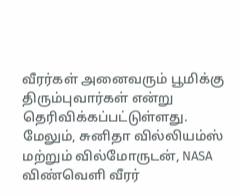வீரர்கள் அனைவரும் பூமிக்கு திரும்புவார்கள் என்று தெரிவிக்கப்பட்டுள்ளது. மேலும், சுனிதா வில்லியம்ஸ் மற்றும் வில்மோருடன், NASA விண்வெளி வீரர்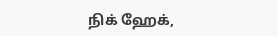நிக் ஹேக்,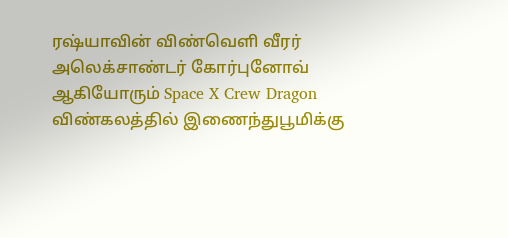ரஷ்யாவின் விண்வெளி வீரர் அலெக்சாண்டர் கோர்புனோவ் ஆகியோரும் Space X Crew Dragon விண்கலத்தில் இணைந்துபூமிக்கு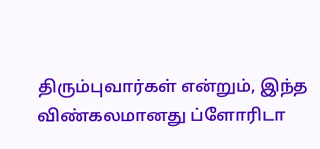திரும்புவார்கள் என்றும், இந்த விண்கலமானது ப்ளோரிடா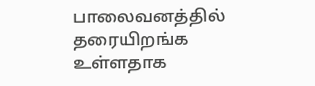பாலைவனத்தில் தரையிறங்க உள்ளதாக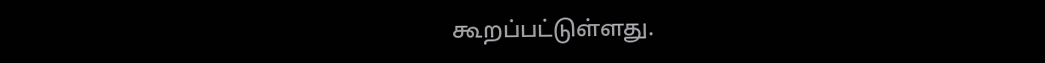கூறப்பட்டுள்ளது.